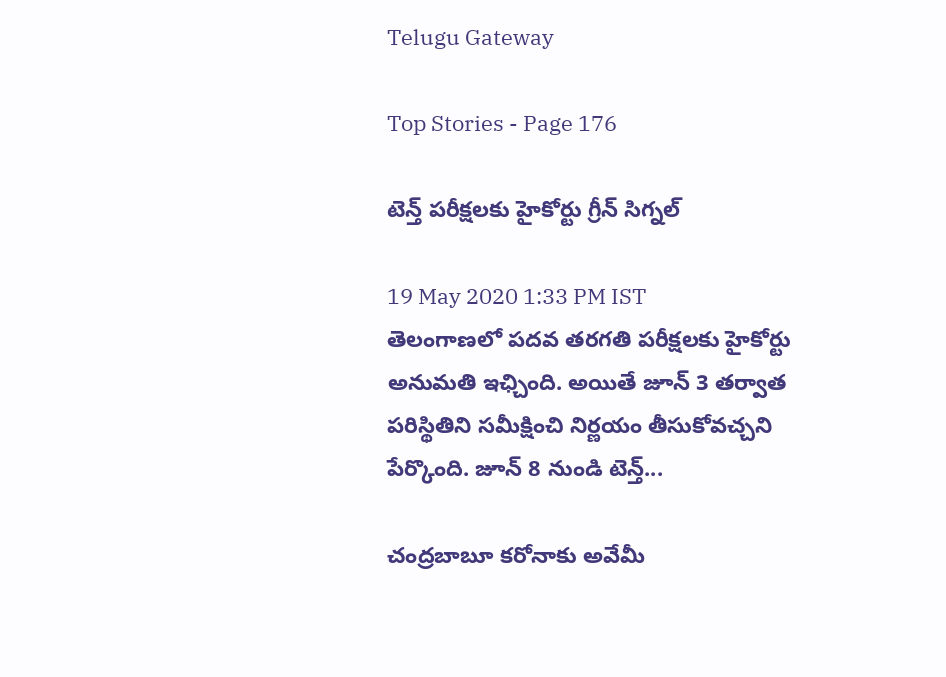Telugu Gateway

Top Stories - Page 176

టెన్త్ పరీక్షలకు హైకోర్టు గ్రీన్ సిగ్నల్

19 May 2020 1:33 PM IST
తెలంగాణలో పదవ తరగతి పరీక్షలకు హైకోర్టు అనుమతి ఇఛ్చింది. అయితే జూన్ 3 తర్వాత పరిస్థితిని సమీక్షించి నిర్ణయం తీసుకోవచ్చని పేర్కొంది. జూన్ 8 నుండి టెన్త్...

చంద్రబాబూ కరోనాకు అవేమీ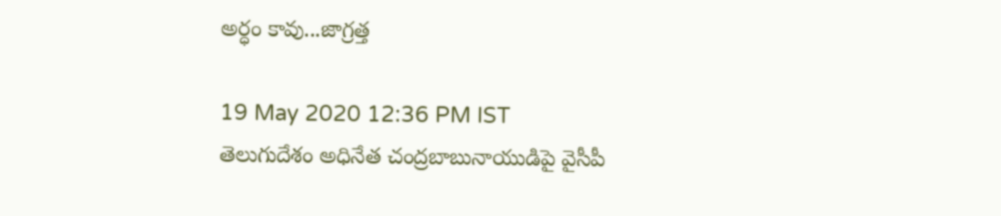అర్ధం కావు...జాగ్రత్త

19 May 2020 12:36 PM IST
తెలుగుదేశం అధినేత చంద్రబాబునాయుడిపై వైసీపీ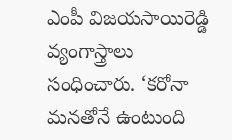ఎంపీ విజయసాయిరెడ్డి వ్యంగాస్త్రాలు సంధించారు. ‘కరోనా మనతోనే ఉంటుంది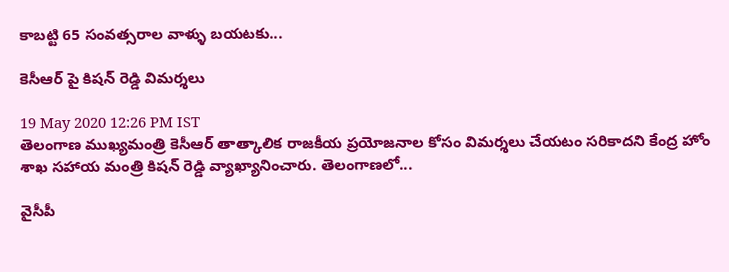కాబట్టి 65 సంవత్సరాల వాళ్ళు బయటకు...

కెసీఆర్ పై కిషన్ రెడ్డి విమర్శలు

19 May 2020 12:26 PM IST
తెలంగాణ ముఖ్యమంత్రి కెసీఆర్ తాత్కాలిక రాజకీయ ప్రయోజనాల కోసం విమర్శలు చేయటం సరికాదని కేంద్ర హోం శాఖ సహాయ మంత్రి కిషన్ రెడ్డి వ్యాఖ్యానించారు. తెలంగాణలో...

వైసీపీ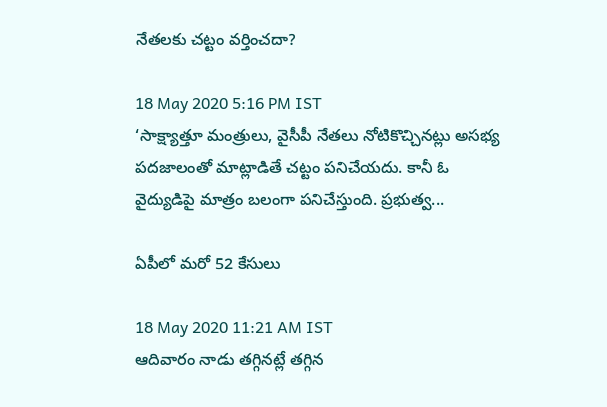నేతలకు చట్టం వర్తించదా?

18 May 2020 5:16 PM IST
‘సాక్ష్యాత్తూ మంత్రులు, వైసీపీ నేతలు నోటికొచ్చినట్లు అసభ్య పదజాలంతో మాట్లాడితే చట్టం పనిచేయదు. కానీ ఓ వైద్యుడిపై మాత్రం బలంగా పనిచేస్తుంది. ప్రభుత్వ...

ఏపీలో మరో 52 కేసులు

18 May 2020 11:21 AM IST
ఆదివారం నాడు తగ్గినట్లే తగ్గిన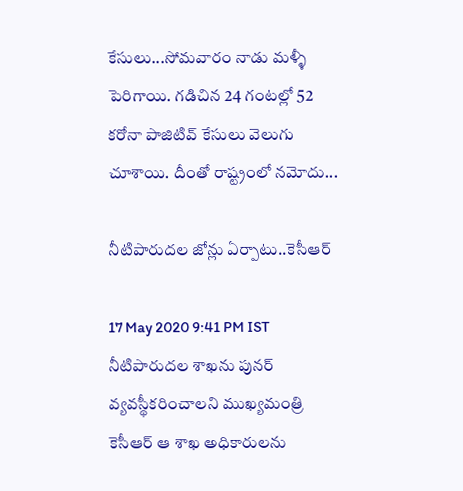కేసులు...సోమవారం నాడు మళ్ళీ పెరిగాయి. గడిచిన 24 గంటల్లో 52 కరోనా పాజిటివ్ కేసులు వెలుగు చూశాయి. దీంతో రాష్ట్రంలో నమోదు...

నీటిపారుదల జోన్లు ఏర్పాటు..కెసీఆర్

17 May 2020 9:41 PM IST
నీటిపారుదల శాఖను పునర్ వ్యవస్థీకరించాలని ముఖ్యమంత్రి కెసీఆర్ ఆ శాఖ అధికారులను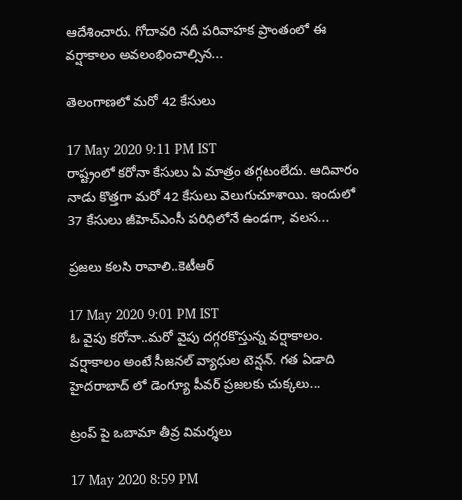ఆదేశించారు. గోదావరి నదీ పరివాహక ప్రాంతంలో ఈ వర్షాకాలం అవలంభించాల్సిన...

తెలంగాణలో మరో 42 కేసులు

17 May 2020 9:11 PM IST
రాష్ట్రంలో కరోనా కేసులు ఏ మాత్రం తగ్గటంలేదు. ఆదివారం నాడు కొత్తగా మరో 42 కేసులు వెలుగుచూశాయి. ఇందులో 37 కేసులు జీహెచ్ఎంసీ పరిధిలోనే ఉండగా, వలస...

ప్రజలు కలసి రావాలి..కెటీఆర్

17 May 2020 9:01 PM IST
ఓ వైపు కరోనా..మరో వైపు దగ్గరకొస్తున్న వర్షాకాలం. వర్షాకాలం అంటే సీజనల్ వ్యాధుల టెన్షన్. గత ఏడాది హైదరాబాద్ లో డెంగ్యూ పీవర్ ప్రజలకు చుక్కలు...

ట్రంప్ పై ఒబామా తీవ్ర విమర్శలు

17 May 2020 8:59 PM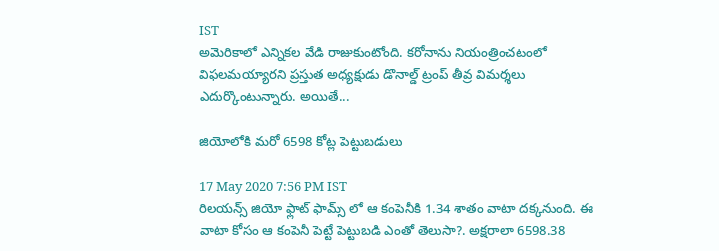IST
అమెరికాలో ఎన్నికల వేడి రాజుకుంటోంది. కరోనాను నియంత్రించటంలో విఫలమయ్యారని ప్రస్తుత అధ్యక్షుడు డొనాల్డ్ ట్రంప్ తీవ్ర విమర్శలు ఎదుర్కొంటున్నారు. అయితే...

జియోలోకి మరో 6598 కోట్ల పెట్టుబడులు

17 May 2020 7:56 PM IST
రిలయన్స్ జియో ఫ్లాట్ ఫామ్స్ లో ఆ కంపెనీకి 1.34 శాతం వాటా దక్కనుంది. ఈ వాటా కోసం ఆ కంపెనీ పెట్టే పెట్టుబడి ఎంతో తెలుసా?. అక్షరాలా 6598.38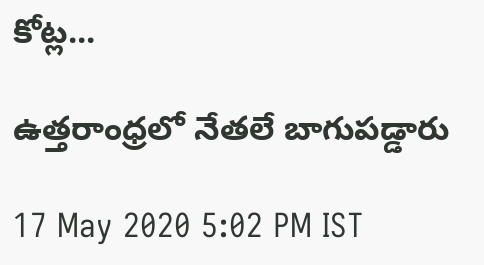కోట్ల...

ఉత్తరాంధ్రలో నేతలే బాగుపడ్డారు

17 May 2020 5:02 PM IST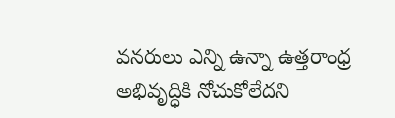వనరులు ఎన్ని ఉన్నా ఉత్తరాంధ్ర అభివృద్ధికి నోచుకోలేదని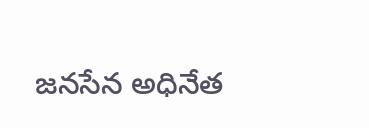జనసేన అధినేత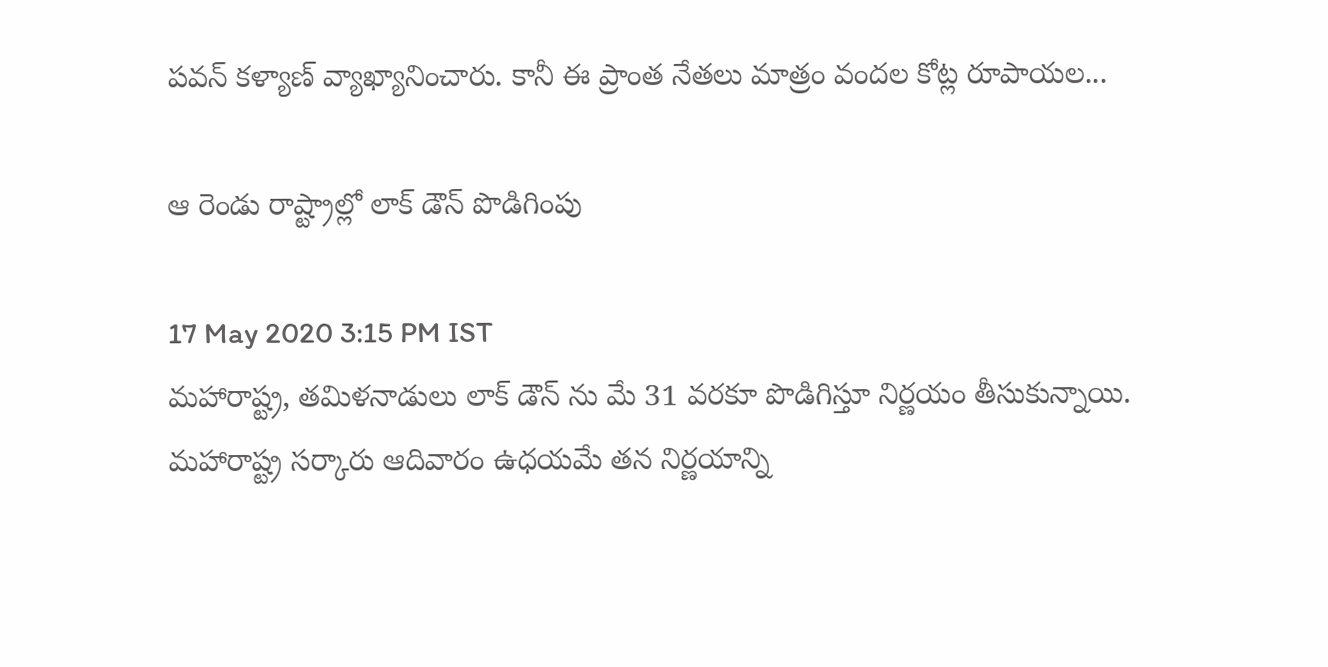పవన్ కళ్యాణ్ వ్యాఖ్యానించారు. కానీ ఈ ప్రాంత నేతలు మాత్రం వందల కోట్ల రూపాయల...

ఆ రెండు రాష్ట్రాల్లో లాక్ డౌన్ పొడిగింపు

17 May 2020 3:15 PM IST
మహారాష్ట్ర, తమిళనాడులు లాక్ డౌన్ ను మే 31 వరకూ పొడిగిస్తూ నిర్ణయం తీసుకున్నాయి. మహారాష్ట్ర సర్కారు ఆదివారం ఉధయమే తన నిర్ణయాన్ని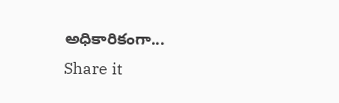అధికారికంగా...
Share it